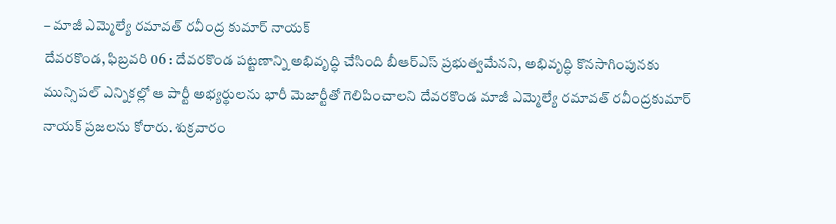– మాజీ ఎమ్మెల్యే రమావత్ రవీంద్ర కుమార్ నాయక్
దేవరకొండ, ఫిబ్రవరి 06 : దేవరకొండ పట్టణాన్ని అభివృద్ధి చేసింది బీఆర్ఎస్ ప్రభుత్వమేనని, అభివృద్ధి కొనసాగింపునకు మున్సిపల్ ఎన్నికల్లో ఆ పార్టీ అభ్యర్థులను భారీ మెజార్టీతో గెలిపించాలని దేవరకొండ మాజీ ఎమ్మెల్యే రమావత్ రవీంద్రకుమార్ నాయక్ ప్రజలను కోరారు. శుక్రవారం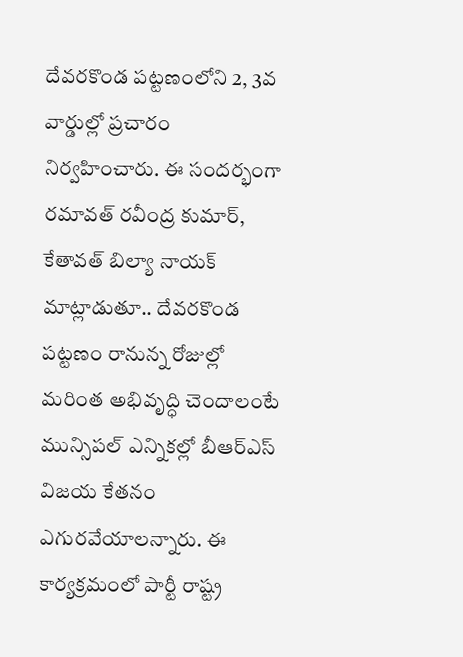దేవరకొండ పట్టణంలోని 2, 3వ వార్డుల్లో ప్రచారం నిర్వహించారు. ఈ సందర్భంగా రమావత్ రవీంద్ర కుమార్, కేతావత్ బిల్యా నాయక్ మాట్లాడుతూ.. దేవరకొండ పట్టణం రానున్న రోజుల్లో మరింత అభివృద్ధి చెందాలంటే మున్సిపల్ ఎన్నికల్లో బీఆర్ఎస్ విజయ కేతనం ఎగురవేయాలన్నారు. ఈ కార్యక్రమంలో పార్టీ రాష్ట్ర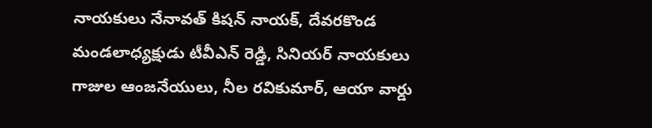నాయకులు నేనావత్ కిషన్ నాయక్, దేవరకొండ మండలాధ్యక్షుడు టీవీఎన్ రెడ్డి, సినియర్ నాయకులు గాజుల ఆంజనేయులు, నీల రవికుమార్, ఆయా వార్డు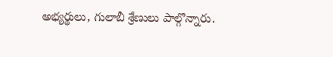అభ్యర్థులు, గులాబీ శ్రేణులు పాల్గొన్నారు.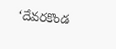‘దేవరకొండ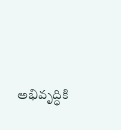అభివృద్ధికి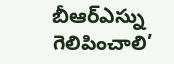బీఆర్ఎస్ను గెలిపించాలి’